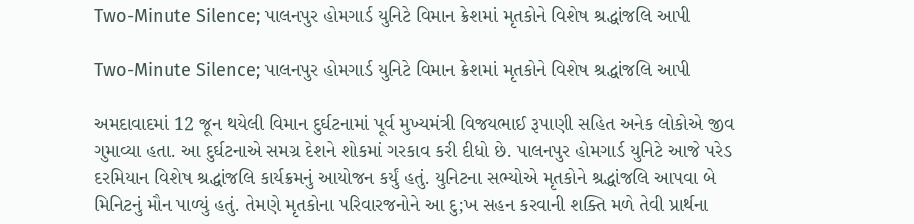Two-Minute Silence; પાલનપુર હોમગાર્ડ યુનિટે વિમાન ક્રેશમાં મૃતકોને વિશેષ શ્રદ્ધાંજલિ આપી

Two-Minute Silence; પાલનપુર હોમગાર્ડ યુનિટે વિમાન ક્રેશમાં મૃતકોને વિશેષ શ્રદ્ધાંજલિ આપી

અમદાવાદમાં 12 જૂન થયેલી વિમાન દુર્ઘટનામાં પૂર્વ મુખ્યમંત્રી વિજયભાઈ રૂપાણી સહિત અનેક લોકોએ જીવ ગુમાવ્યા હતા. આ દુર્ઘટનાએ સમગ્ર દેશને શોકમાં ગરકાવ કરી દીધો છે. પાલનપુર હોમગાર્ડ યુનિટે આજે પરેડ દરમિયાન વિશેષ શ્રદ્ધાંજલિ કાર્યક્રમનું આયોજન કર્યું હતું. યુનિટના સભ્યોએ મૃતકોને શ્રદ્ધાંજલિ આપવા બે મિનિટનું મૌન પાળ્યું હતું. તેમણે મૃતકોના પરિવારજનોને આ દુ;ખ સહન કરવાની શક્તિ મળે તેવી પ્રાર્થના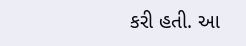કરી હતી. આ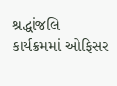શ્રદ્ધાંજલિ કાર્યક્રમમાં ઓફિસર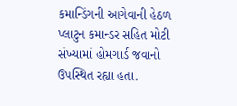કમાન્ડિંગની આગેવાની હેઠળ પ્લાટુન કમાન્ડર સહિત મોટી સંખ્યામાં હોમગાર્ડ જવાનો ઉપસ્થિત રહ્યા હતા.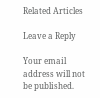Related Articles

Leave a Reply

Your email address will not be published.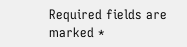Required fields are marked *